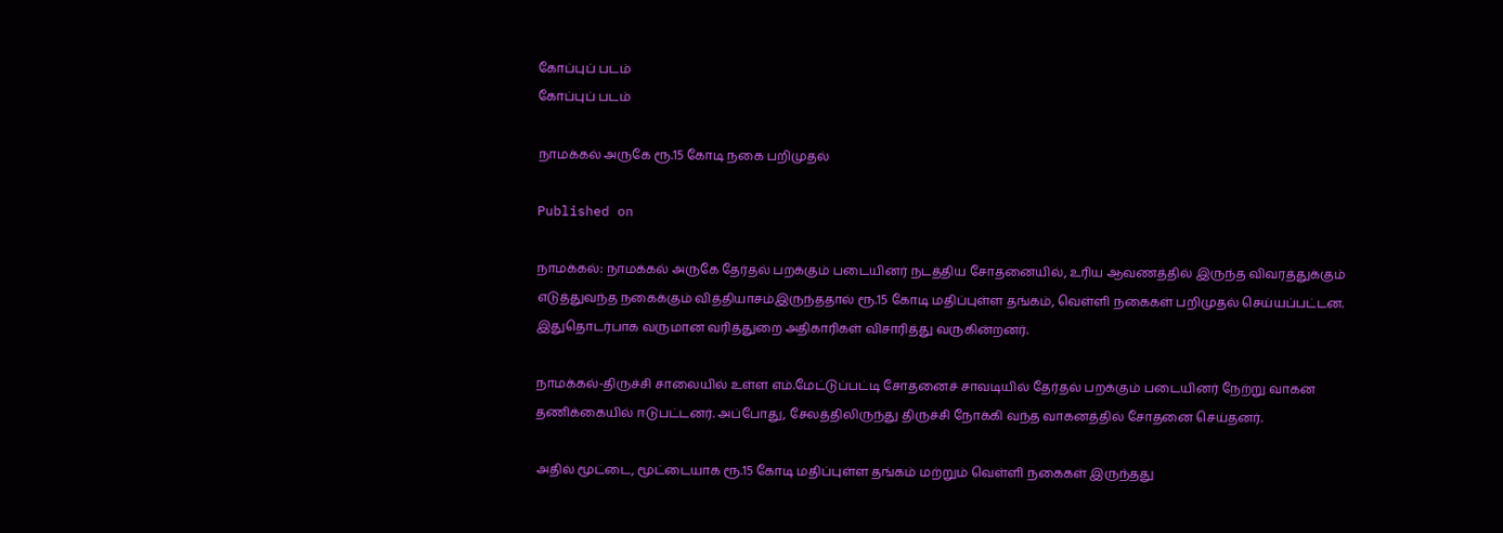கோப்புப் படம்
கோப்புப் படம்

நாமக்கல் அருகே ரூ.15 கோடி நகை பறிமுதல்

Published on

நாமக்கல்: நாமக்கல் அருகே தேர்தல் பறக்கும் படையினர் நடத்திய சோதனையில், உரிய ஆவணத்தில் இருந்த விவரத்துக்கும் எடுத்துவந்த நகைக்கும் வித்தியாசம்இருந்ததால் ரூ.15 கோடி மதிப்புள்ள தங்கம், வெள்ளி நகைகள் பறிமுதல் செய்யப்பட்டன. இதுதொடர்பாக வருமான வரித்துறை அதிகாரிகள் விசாரித்து வருகின்றனர்.

நாமக்கல்-திருச்சி சாலையில் உள்ள எம்.மேட்டுப்பட்டி சோதனைச் சாவடியில் தேர்தல் பறக்கும் படையினர் நேற்று வாகன தணிக்கையில் ஈடுபட்டனர். அப்போது, சேலத்திலிருந்து திருச்சி நோக்கி வந்த வாகனத்தில் சோதனை செய்தனர்.

அதில் மூட்டை, மூட்டையாக ரூ.15 கோடி மதிப்புள்ள தங்கம் மற்றும் வெள்ளி நகைகள் இருந்தது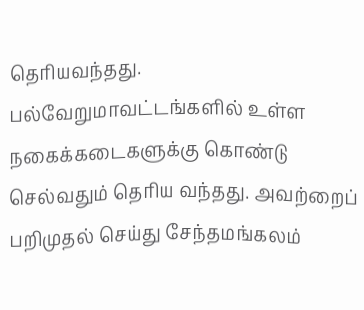தெரியவந்தது. பல்வேறுமாவட்டங்களில் உள்ள நகைக்கடைகளுக்கு கொண்டு செல்வதும் தெரிய வந்தது. அவற்றைப் பறிமுதல் செய்து சேந்தமங்கலம்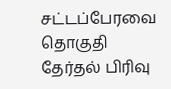சட்டப்பேரவை தொகுதி தேர்தல் பிரிவு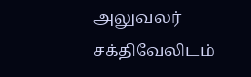அலுவலர் சக்திவேலிடம்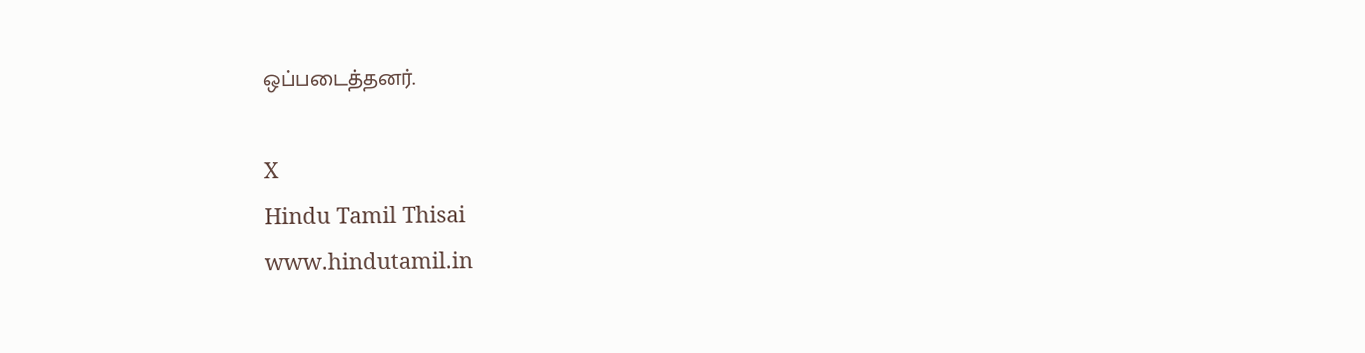ஒப்படைத்தனர்.

X
Hindu Tamil Thisai
www.hindutamil.in